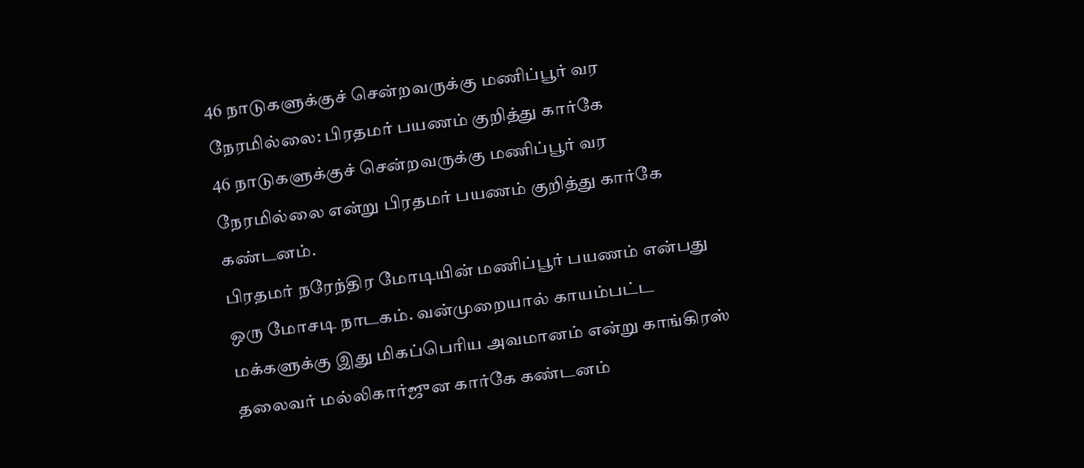46 நாடுகளுக்குச் சென்றவருக்கு மணிப்பூர் வர நேரமில்லை: பிரதமர் பயணம் குறித்து கார்கே
46 நாடுகளுக்குச் சென்றவருக்கு மணிப்பூர் வர நேரமில்லை என்று பிரதமர் பயணம் குறித்து கார்கே கண்டனம்.
பிரதமர் நரேந்திர மோடியின் மணிப்பூர் பயணம் என்பது ஒரு மோசடி நாடகம். வன்முறையால் காயம்பட்ட மக்களுக்கு இது மிகப்பெரிய அவமானம் என்று காங்கிரஸ் தலைவர் மல்லிகார்ஜுன கார்கே கண்டனம்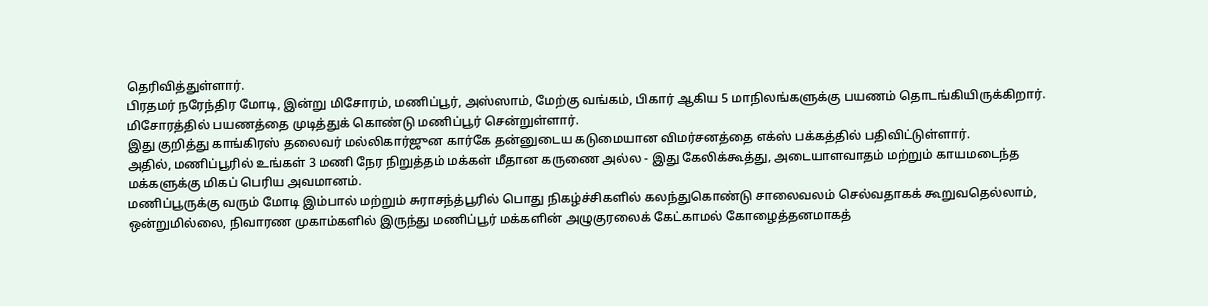தெரிவித்துள்ளார்.
பிரதமர் நரேந்திர மோடி, இன்று மிசோரம், மணிப்பூர், அஸ்ஸாம், மேற்கு வங்கம், பிகார் ஆகிய 5 மாநிலங்களுக்கு பயணம் தொடங்கியிருக்கிறார். மிசோரத்தில் பயணத்தை முடித்துக் கொண்டு மணிப்பூர் சென்றுள்ளார்.
இது குறித்து காங்கிரஸ் தலைவர் மல்லிகார்ஜுன கார்கே தன்னுடைய கடுமையான விமர்சனத்தை எக்ஸ் பக்கத்தில் பதிவிட்டுள்ளார்.
அதில், மணிப்பூரில் உங்கள் 3 மணி நேர நிறுத்தம் மக்கள் மீதான கருணை அல்ல - இது கேலிக்கூத்து, அடையாளவாதம் மற்றும் காயமடைந்த மக்களுக்கு மிகப் பெரிய அவமானம்.
மணிப்பூருக்கு வரும் மோடி இம்பால் மற்றும் சுராசந்த்பூரில் பொது நிகழ்ச்சிகளில் கலந்துகொண்டு சாலைவலம் செல்வதாகக் கூறுவதெல்லாம், ஒன்றுமில்லை, நிவாரண முகாம்களில் இருந்து மணிப்பூர் மக்களின் அழுகுரலைக் கேட்காமல் கோழைத்தனமாகத்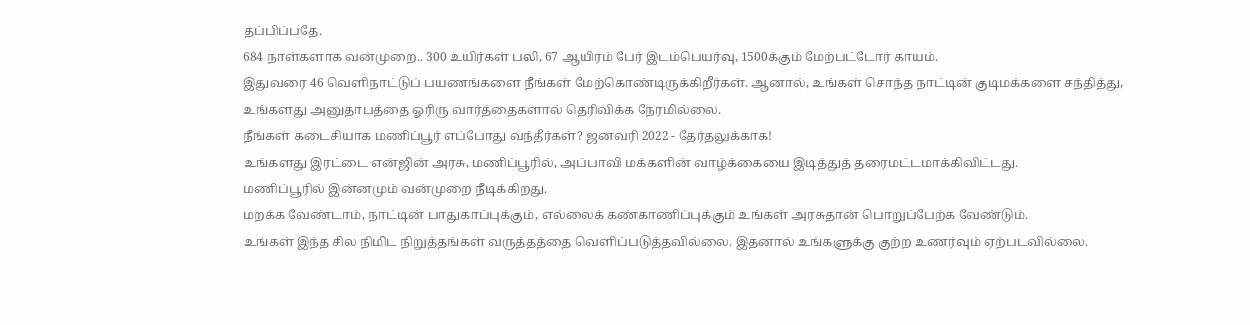தப்பிப்பதே.
684 நாள்களாக வன்முறை.. 300 உயிர்கள் பலி, 67 ஆயிரம் பேர் இடம்பெயர்வு, 1500க்கும் மேற்பட்டோர் காயம்.
இதுவரை 46 வெளிநாட்டுப் பயணங்களை நீங்கள் மேற்கொண்டிருக்கிறீர்கள். ஆனால், உங்கள் சொந்த நாட்டின் குடிமக்களை சந்தித்து, உங்களது அனுதாபத்தை ஓரிரு வார்த்தைகளால் தெரிவிக்க நேரமில்லை.
நீங்கள் கடைசியாக மணிப்பூர் எப்போது வந்தீர்கள்? ஜனவரி 2022 - தேர்தலுக்காக!
உங்களது இரட்டை என்ஜின் அரசு, மணிப்பூரில், அப்பாவி மக்களின் வாழ்க்கையை இடித்துத் தரைமட்டமாக்கிவிட்டது.
மணிப்பூரில் இன்னமும் வன்முறை நீடிக்கிறது.
மறக்க வேண்டாம், நாட்டின் பாதுகாப்புக்கும், எல்லைக் கண்காணிப்புக்கும் உங்கள் அரசுதான் பொறுப்பேற்க வேண்டும்.
உங்கள் இந்த சில நிமிட நிறுத்தங்கள் வருத்தத்தை வெளிப்படுத்தவில்லை. இதனால் உங்களுக்கு குற்ற உணர்வும் ஏற்படவில்லை.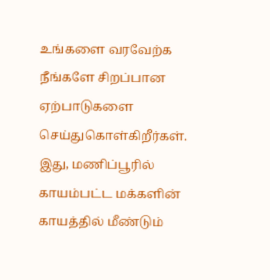உங்களை வரவேற்க நீங்களே சிறப்பான ஏற்பாடுகளை செய்துகொள்கிறீர்கள். இது, மணிப்பூரில் காயம்பட்ட மக்களின் காயத்தில் மீண்டும்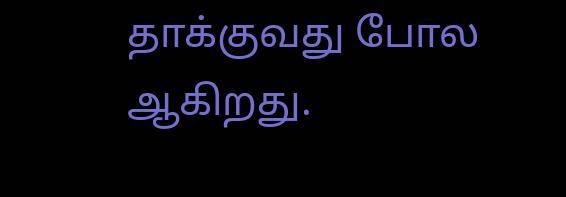தாக்குவது போல ஆகிறது.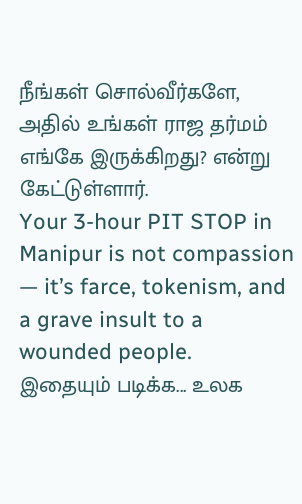நீங்கள் சொல்வீர்களே, அதில் உங்கள் ராஜ தர்மம் எங்கே இருக்கிறது? என்று கேட்டுள்ளார்.
Your 3-hour PIT STOP in Manipur is not compassion — it’s farce, tokenism, and a grave insult to a wounded people.
இதையும் படிக்க... உலக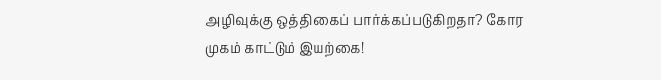அழிவுக்கு ஒத்திகைப் பார்க்கப்படுகிறதா? கோர முகம் காட்டும் இயற்கை!